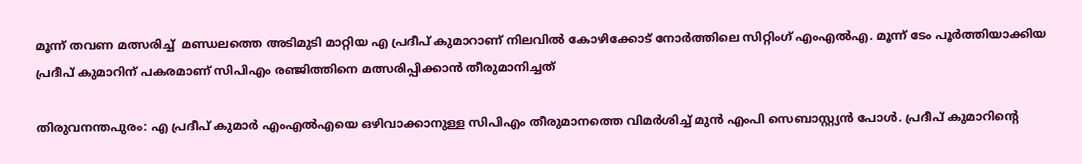മൂന്ന് തവണ മത്സരിച്ച്  മണ്ഡലത്തെ അടിമുടി മാറ്റിയ എ പ്രദീപ് കുമാറാണ് നിലവിൽ കോഴിക്കോട് നോർത്തിലെ സിറ്റിംഗ് എംഎൽഎ. മൂന്ന് ടേം പൂർത്തിയാക്കിയ പ്രദീപ് കുമാറിന് പകരമാണ് സിപിഎം രഞ്ജിത്തിനെ മത്സരിപ്പിക്കാൻ തീരുമാനിച്ചത്

തിരുവനന്തപുരം: എ പ്രദീപ് കുമാര്‍ എംഎല്‍എയെ ഒഴിവാക്കാനുള്ള സിപിഎം തീരുമാനത്തെ വിമര്‍ശിച്ച് മുന്‍ എംപി സെബാസ്റ്റ്യന്‍ പോള്‍. പ്രദീപ് കുമാറിന്‍റെ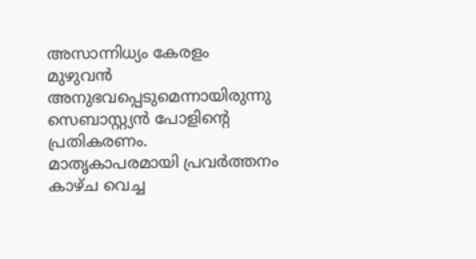അസാന്നിധ്യം കേരളം മുഴുവന്‍ അനുഭവപ്പെടുമെന്നായിരുന്നു സെബാസ്റ്റ്യന്‍ പോളിന്‍റെ പ്രതികരണം. മാതൃകാപരമായി പ്രവര്‍ത്തനം കാഴ്ച വെച്ച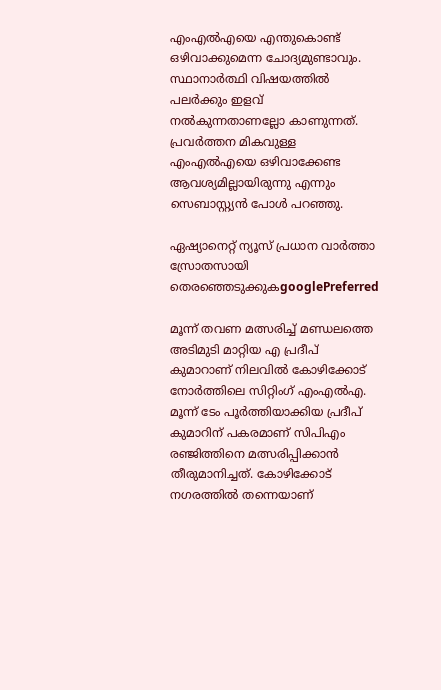എംഎല്‍എയെ എന്തുകൊണ്ട് ഒഴിവാക്കുമെന്ന ചോദ്യമുണ്ടാവും. സ്ഥാനാര്‍ത്ഥി വിഷയത്തില്‍ പലര്‍ക്കും ഇളവ് നല്‍കുന്നതാണല്ലോ കാണുന്നത്. പ്രവര്‍ത്തന മികവുള്ള എംഎല്‍എയെ ഒഴിവാക്കേണ്ട ആവശ്യമില്ലായിരുന്നു എന്നും സെബാസ്റ്റ്യന്‍ പോള്‍ പറഞ്ഞു.

ഏഷ്യാനെറ്റ് ന്യൂസ് പ്രധാന വാർത്താ സ്രോതസായി തെരഞ്ഞെടുക്കുകgooglePreferred

മൂന്ന് തവണ മത്സരിച്ച് മണ്ഡലത്തെ അടിമുടി മാറ്റിയ എ പ്രദീപ് കുമാറാണ് നിലവിൽ കോഴിക്കോട് നോർത്തിലെ സിറ്റിംഗ് എംഎൽഎ. മൂന്ന് ടേം പൂർത്തിയാക്കിയ പ്രദീപ് കുമാറിന് പകരമാണ് സിപിഎം രഞ്ജിത്തിനെ മത്സരിപ്പിക്കാൻ തീരുമാനിച്ചത്. കോഴിക്കോട് നഗരത്തിൽ തന്നെയാണ്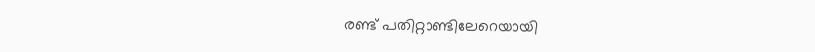രണ്ട് പതിറ്റാണ്ടിലേറെയായി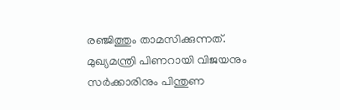രഞ്ജിത്തും താമസിക്കുന്നത്. മുഖ്യമന്ത്രി പിണറായി വിജയനും സർക്കാരിനും പിന്തുണ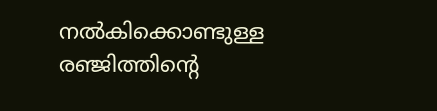നൽകിക്കൊണ്ടുള്ള രഞ്ജിത്തിന്‍റെ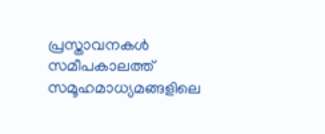പ്രസ്താവനകൾ സമീപകാലത്ത് സമൂഹമാധ്യമങ്ങളിലെ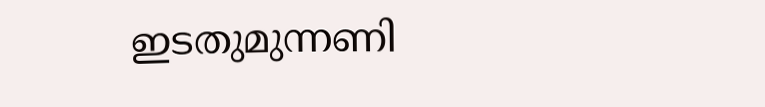ഇടതുമുന്നണി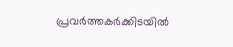പ്രവർത്തകർക്കിടയിൽ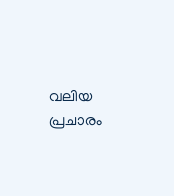വലിയ പ്രചാരം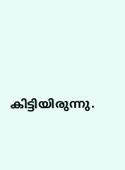കിട്ടിയിരുന്നു.